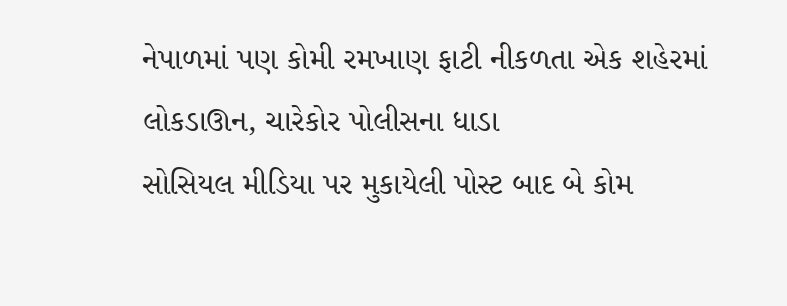નેપાળમાં પણ કોમી રમખાણ ફાટી નીકળતા એક શહેરમાં લોકડાઊન, ચારેકોર પોલીસના ધાડા
સોસિયલ મીડિયા પર મુકાયેલી પોસ્ટ બાદ બે કોમ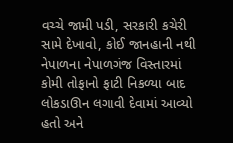વચ્ચે જામી પડી, સરકારી કચેરી સામે દેખાવો, કોઈ જાનહાની નથી
નેપાળના નેપાળગંજ વિસ્તારમાં કોમી તોફાનો ફાટી નિકળ્યા બાદ લોકડાઊન લગાવી દેવામાં આવ્યો હતો અને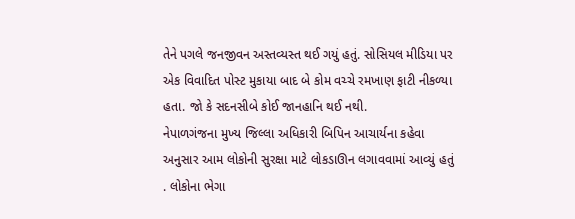તેને પગલે જનજીવન અસ્તવ્યસ્ત થઈ ગયું હતું. સોસિયલ મીડિયા પર એક વિવાદિત પોસ્ટ મુકાયા બાદ બે કોમ વચ્ચે રમખાણ ફાટી નીકળ્યા હતા. જો કે સદનસીબે કોઈ જાનહાનિ થઈ નથી.
નેપાળગંજના મુખ્ય જિલ્લા અધિકારી બિપિન આચાર્યના કહેવા અનુસાર આમ લોકોની સુરક્ષા માટે લોકડાઊન લગાવવામાં આવ્યું હતું . લોકોના ભેગા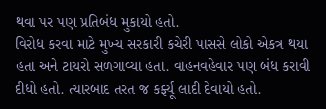થવા પર પણ પ્રતિબંધ મુકાયો હતો.
વિરોધ કરવા માટે મુખ્ય સરકારી કચેરી પાસસે લોકો એકત્ર થયા હતા અને ટાયરો સળગાવ્યા હતા. વાહનવહેવાર પણ બંધ કરાવી દીધો હતો. ત્યારબાદ તરત જ કર્ફ્યૂ લાદી દેવાયો હતો.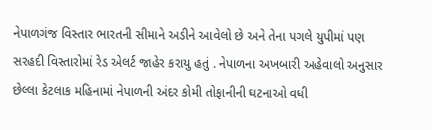નેપાળગંજ વિસ્તાર ભારતની સીમાને અડીને આવેલો છે અને તેના પગલે યુપીમાં પણ સરહદી વિસ્તારોમાં રેડ એલર્ટ જાહેર કરાયુ હતું . નેપાળના અખબારી અહેવાલો અનુસાર છેલ્લા કેટલાક મહિનામાં નેપાળની અંદર કોમી તોફાનીની ઘટનાઓ વધી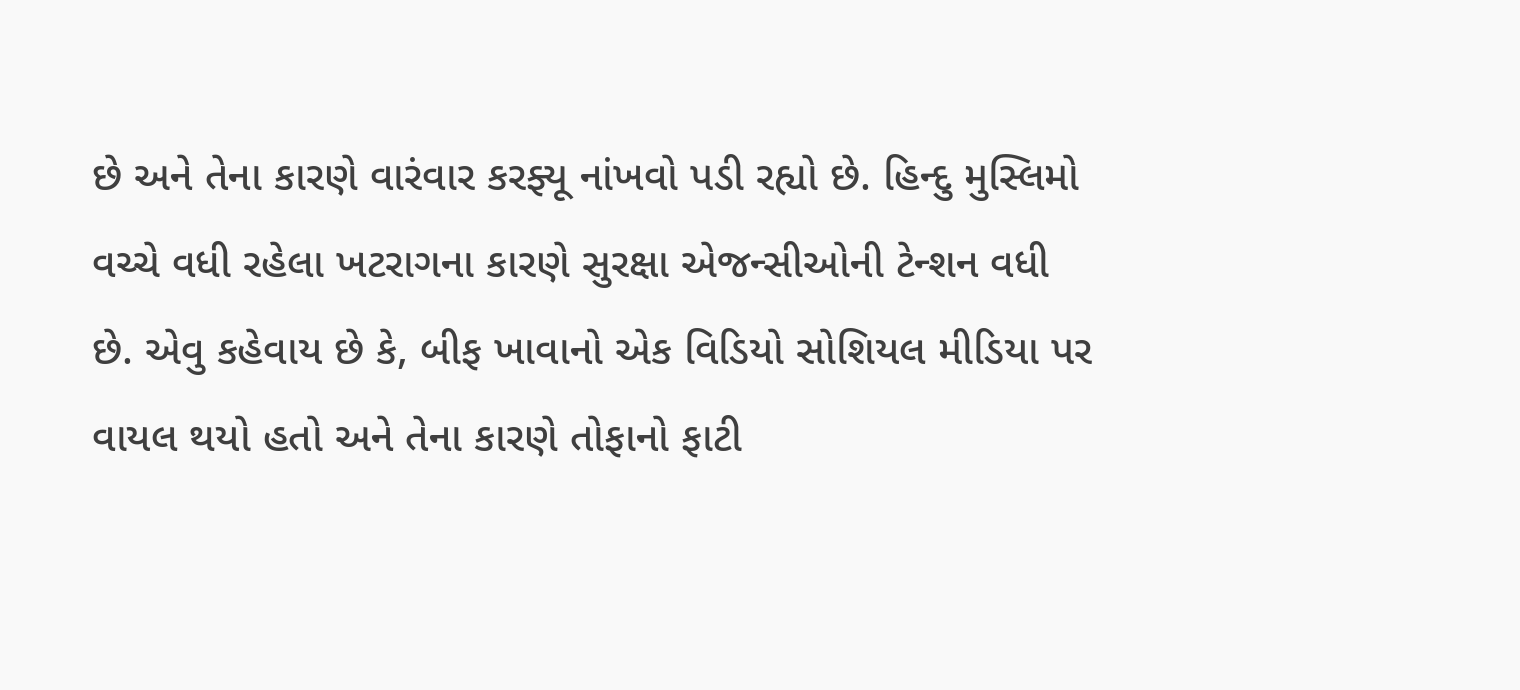છે અને તેના કારણે વારંવાર કરફ્યૂ નાંખવો પડી રહ્યો છે. હિન્દુ મુસ્લિમો વચ્ચે વધી રહેલા ખટરાગના કારણે સુરક્ષા એજન્સીઓની ટેન્શન વધી છે. એવુ કહેવાય છે કે, બીફ ખાવાનો એક વિડિયો સોશિયલ મીડિયા પર વાયલ થયો હતો અને તેના કારણે તોફાનો ફાટી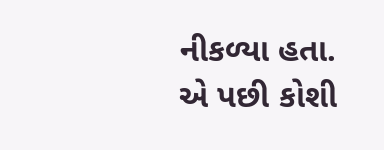નીકળ્યા હતા.
એ પછી કોશી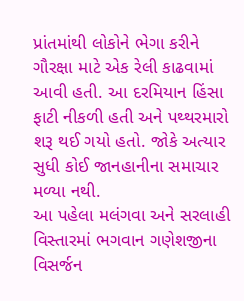પ્રાંતમાંથી લોકોને ભેગા કરીને ગૌરક્ષા માટે એક રેલી કાઢવામાં આવી હતી. આ દરમિયાન હિંસા ફાટી નીકળી હતી અને પથ્થરમારો શરૂ થઈ ગયો હતો. જોકે અત્યાર સુધી કોઈ જાનહાનીના સમાચાર મળ્યા નથી.
આ પહેલા મલંગવા અને સરલાહી વિસ્તારમાં ભગવાન ગણેશજીના વિસર્જન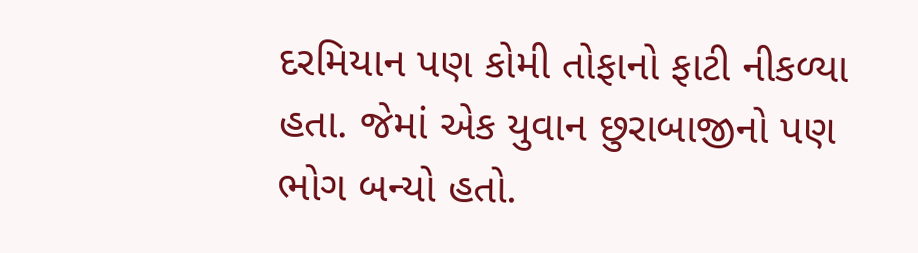દરમિયાન પણ કોમી તોફાનો ફાટી નીકળ્યા હતા. જેમાં એક યુવાન છુરાબાજીનો પણ ભોગ બન્યો હતો.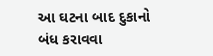આ ઘટના બાદ દુકાનો બંધ કરાવવા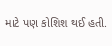માટે પણ કોશિશ થઈ હતી.